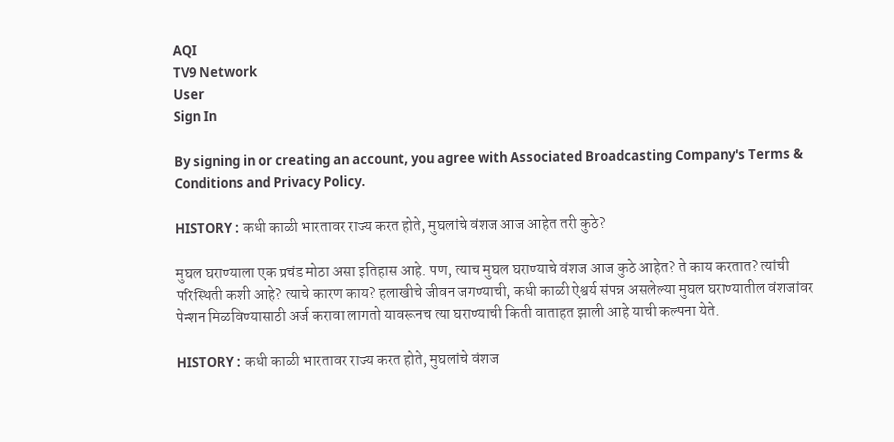AQI
TV9 Network
User
Sign In

By signing in or creating an account, you agree with Associated Broadcasting Company's Terms & Conditions and Privacy Policy.

HISTORY : कधी काळी भारतावर राज्य करत होते, मुघलांचे वंशज आज आहेत तरी कुठे?

मुघल घराण्याला एक प्रचंड मोठा असा इतिहास आहे. पण, त्याच मुघल घराण्याचे वंशज आज कुठे आहेत? ते काय करतात? त्यांची परिस्थिती कशी आहे? त्याचे कारण काय? हलाखीचे जीवन जगण्याची, कधी काळी ऐश्वर्य संपन्न असलेल्या मुघल घराण्यातील वंशजांवर पेन्शन मिळविण्यासाठी अर्ज करावा लागतो यावरूनच त्या घराण्याची किती वाताहत झाली आहे याची कल्पना येते.

HISTORY : कधी काळी भारतावर राज्य करत होते, मुघलांचे वंशज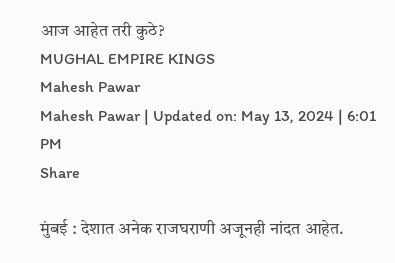आज आहेत तरी कुठे?
MUGHAL EMPIRE KINGS
Mahesh Pawar
Mahesh Pawar | Updated on: May 13, 2024 | 6:01 PM
Share

मुंबई : देशात अनेक राजघराणी अजूनही नांदत आहेत.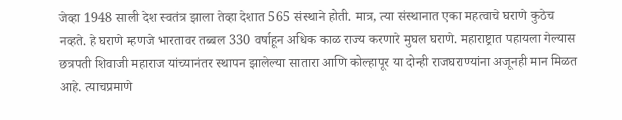जेव्हा 1948 साली देश स्वतंत्र झाला तेव्हा देशात 565 संस्थाने होती. मात्र, त्या संस्थानात एका महत्वाचे घराणे कुठेच नव्हते. हे घराणे म्हणजे भारतावर तब्बल 330 वर्षाहून अधिक काळ राज्य करणारे मुघल घराणे. महाराष्ट्रात पहायला गेल्यास छत्रपती शिवाजी महाराज यांच्यानंतर स्थापन झालेल्या सातारा आणि कोल्हापूर या दोन्ही राजघराण्यांना अजूनही मान मिळत आहे. त्याचप्रमाणे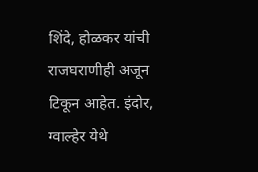शिंदे, होळकर यांची राजघराणीही अजून टिकून आहेत. इंदोर, ग्वाल्हेर येथे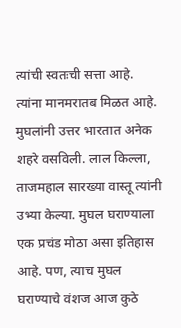त्यांची स्वतःची सत्ता आहे. त्यांना मानमरातब मिळत आहे. मुघलांनी उत्तर भारतात अनेक शहरे वसविली. लाल किल्ला, ताजमहाल सारख्या वास्तू त्यांनी उभ्या केल्या. मुघल घराण्याला एक प्रचंड मोठा असा इतिहास आहे. पण, त्याच मुघल घराण्याचे वंशज आज कुठे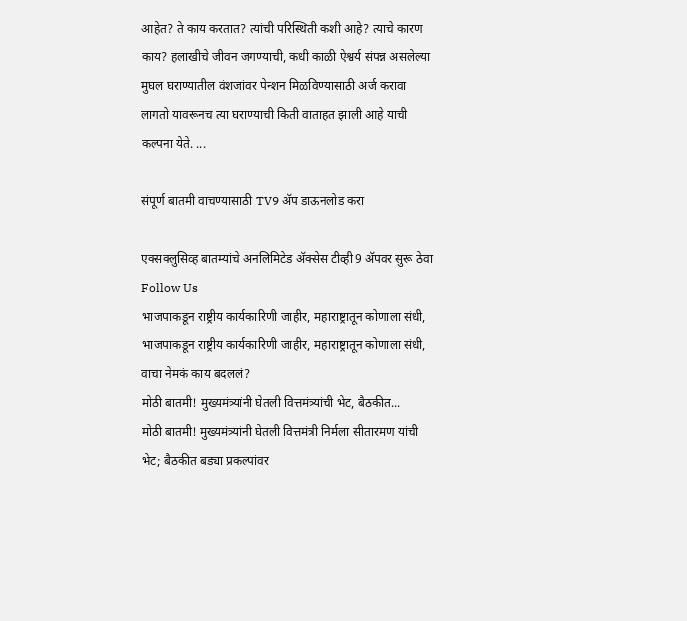आहेत? ते काय करतात? त्यांची परिस्थिती कशी आहे? त्याचे कारण काय? हलाखीचे जीवन जगण्याची, कधी काळी ऐश्वर्य संपन्न असलेल्या मुघल घराण्यातील वंशजांवर पेन्शन मिळविण्यासाठी अर्ज करावा लागतो यावरूनच त्या घराण्याची किती वाताहत झाली आहे याची कल्पना येते. ...

संपूर्ण बातमी वाचण्यासाठी TV9 अ‍ॅप डाऊनलोड करा

एक्सक्लुसिव्ह बातम्यांचे अनलिमिटेड अ‍ॅक्सेस टीव्ही9 अ‍ॅपवर सुरू ठेवा
Follow Us
भाजपाकडून राष्ट्रीय कार्यकारिणी जाहीर, महाराष्ट्रातून कोणाला संधी,
भाजपाकडून राष्ट्रीय कार्यकारिणी जाहीर, महाराष्ट्रातून कोणाला संधी, वाचा नेमकं काय बदललं?
मोठी बातमी! मुख्यमंत्र्यांनी घेतली वित्तमंत्र्यांची भेट, बैठकीत...
मोठी बातमी! मुख्यमंत्र्यांनी घेतली वित्तमंत्री निर्मला सीतारमण यांची भेट; बैठकीत बड्या प्रकल्पांवर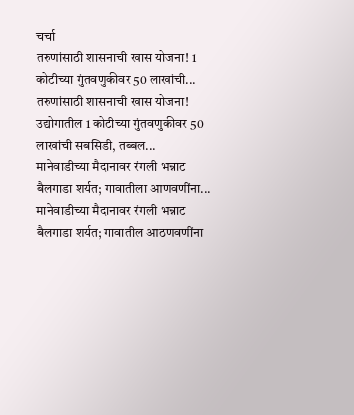चर्चा
तरुणांसाठी शासनाची खास योजना! 1 कोटीच्या गुंतवणुकीवर 50 लाखांची...
तरुणांसाठी शासनाची खास योजना! उद्योगातील 1 कोटीच्या गुंतवणुकीवर 50 लाखांची सबसिडी, तब्बल...
मानेवाडीच्या मैदानावर रंगली भन्नाट बैलगाडा शर्यत; गावातीला आणवणींना...
मानेवाडीच्या मैदानावर रंगली भन्नाट बैलगाडा शर्यत; गावातील आठणवणींना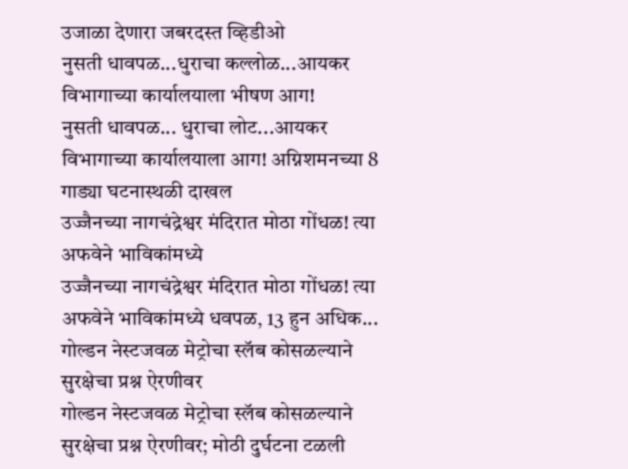उजाळा देणारा जबरदस्त व्हिडीओ
नुसती धावपळ...धुराचा कल्लोळ...आयकर विभागाच्या कार्यालयाला भीषण आग!
नुसती धावपळ... धुराचा लोट...आयकर विभागाच्या कार्यालयाला आग! अग्निशमनच्या 8 गाड्या घटनास्थळी दाखल
उज्जैनच्या नागचंद्रेश्वर मंदिरात मोठा गोंधळ! त्या अफवेने भाविकांमध्ये
उज्जैनच्या नागचंद्रेश्वर मंदिरात मोठा गोंधळ! त्या अफवेने भाविकांमध्ये धवपळ, 13 हुन अधिक...
गोल्डन नेस्टजवळ मेट्रोचा स्लॅब कोसळल्याने सुरक्षेचा प्रश्न ऐरणीवर
गोल्डन नेस्टजवळ मेट्रोचा स्लॅब कोसळल्याने सुरक्षेचा प्रश्न ऐरणीवर; मोठी दुर्घटना टळली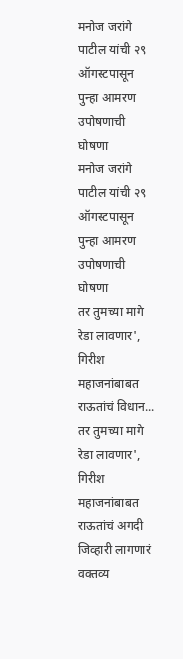मनोज जरांगे पाटील यांची २९ ऑगस्टपासून पुन्हा आमरण उपोषणाची घोषणा
मनोज जरांगे पाटील यांची २९ ऑगस्टपासून पुन्हा आमरण उपोषणाची घोषणा
तर तुमच्या मागे रेडा लावणार', गिरीश महाजनांबाबत राऊतांचं विधान...
तर तुमच्या मागे रेडा लावणार', गिरीश महाजनांबाबत राऊतांचं अगदी जिव्हारी लागणारं वक्तव्य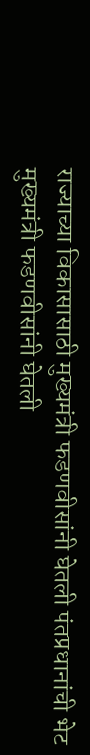राज्याच्या विकासासाठी मुख्यमंत्री फडणवीसांनी घेतली पंतप्रधानांची भेट
मुख्यमंत्री फडणवीसांनी घेतली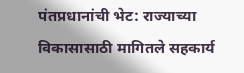पंतप्रधानांची भेट: राज्याच्या विकासासाठी मागितले सहकार्य